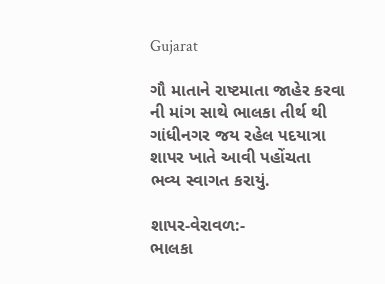Gujarat

ગૌ માતાને રાષ્ટમાતા જાહેર કરવા ની માંગ સાથે ભાલકા તીર્થ થી ગાંધીનગર જય રહેલ પદયાત્રા શાપર ખાતે આવી પહોંચતા ભવ્ય સ્વાગત કરાયું.

શાપર-વેરાવળ:-
ભાલકા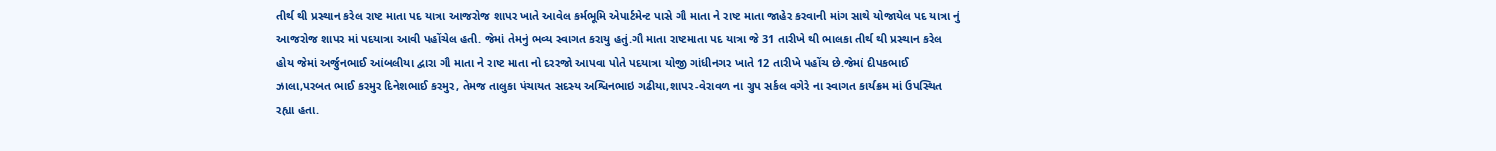તીર્થ થી પ્રસ્થાન કરેલ રાષ્ટ માતા પદ યાત્રા આજરોજ શાપર ખાતે આવેલ કર્મભૂમિ એપાર્ટમેન્ટ પાસે ગૌ માતા ને રાષ્ટ માતા જાહેર કરવાની માંગ સાથે યોજાયેલ પદ યાત્રા નું આજરોજ શાપર માં પદયાત્રા આવી પહોંચેલ હતી. જેમાં તેમનું ભવ્ય સ્વાગત કરાયુ હતું.ગૌ માતા રાષ્ટમાતા પદ યાત્રા જે 31 તારીખે થી ભાલકા તીર્થ થી પ્રસ્થાન કરેલ હોય જેમાં અર્જુનભાઈ આંબલીયા દ્વારા ગૌ માતા ને રાષ્ટ માતા નો દરરજો આપવા પોતે પદયાત્રા યોજી ગાંધીનગર ખાતે 12 તારીખે પહોંચ છે.જેમાં દીપકભાઈ ઝાલા,પરબત ભાઈ કરમુર દિનેશભાઈ કરમુર, તેમજ તાલુકા પંચાયત સદસ્ય અશ્વિનભાઇ ગઢીયા,શાપર-વેરાવળ ના ગ્રુપ સર્કલ વગેરે ના સ્વાગત કાર્યક્રમ માં ઉપસ્થિત રહ્યા હતા.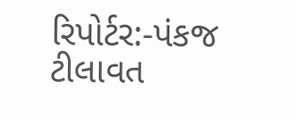રિપોર્ટર:-પંકજ ટીલાવત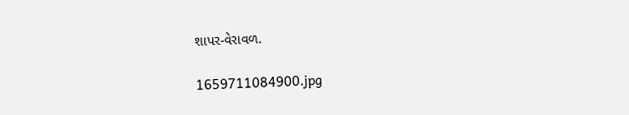શાપર-વેરાવળ.

1659711084900.jpg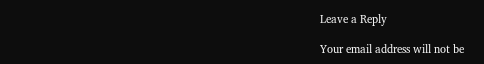Leave a Reply

Your email address will not be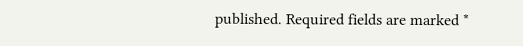published. Required fields are marked *